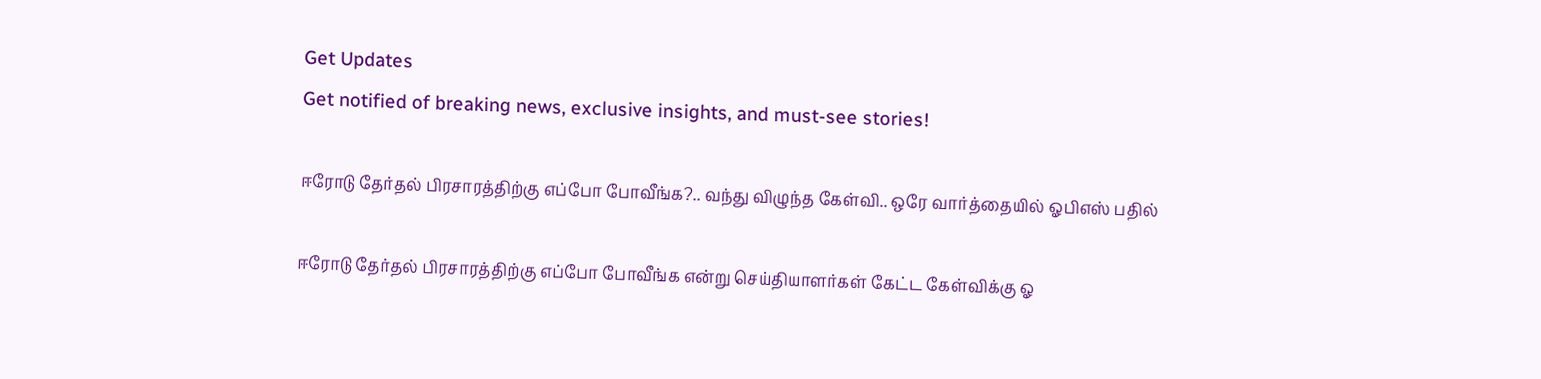Get Updates
Get notified of breaking news, exclusive insights, and must-see stories!

ஈரோடு தேர்தல் பிரசாரத்திற்கு எப்போ போவீங்க?.. வந்து விழுந்த கேள்வி.. ஒரே வார்த்தையில் ஓபிஎஸ் பதில்

ஈரோடு தேர்தல் பிரசாரத்திற்கு எப்போ போவீங்க என்று செய்தியாளர்கள் கேட்ட கேள்விக்கு ஓ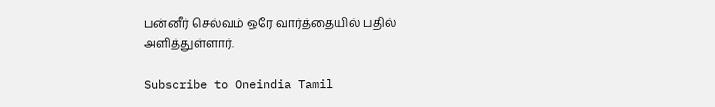பன்னீர் செல்வம் ஒரே வார்த்தையில் பதில் அளித்துள்ளார்.

Subscribe to Oneindia Tamil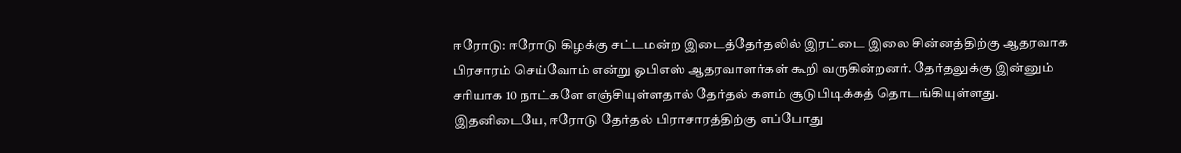ஈரோடு: ஈரோடு கிழக்கு சட்டமன்ற இடைத்தேர்தலில் இரட்டை இலை சின்னத்திற்கு ஆதரவாக பிரசாரம் செய்வோம் என்று ஓபிஎஸ் ஆதரவாளர்கள் கூறி வருகின்றனர். தேர்தலுக்கு இன்னும் சரியாக 10 நாட்களே எஞ்சியுள்ளதால் தேர்தல் களம் சூடுபிடிக்கத் தொடங்கியுள்ளது. இதனிடையே, ஈரோடு தேர்தல் பிராசாரத்திற்கு எப்போது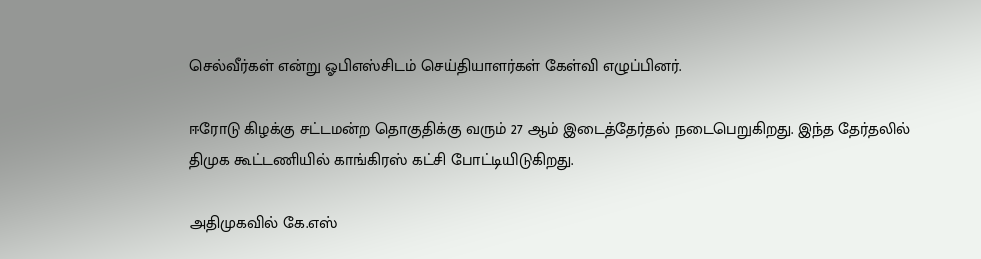செல்வீர்கள் என்று ஓபிஎஸ்சிடம் செய்தியாளர்கள் கேள்வி எழுப்பினர்.

ஈரோடு கிழக்கு சட்டமன்ற தொகுதிக்கு வரும் 27 ஆம் இடைத்தேர்தல் நடைபெறுகிறது. இந்த தேர்தலில் திமுக கூட்டணியில் காங்கிரஸ் கட்சி போட்டியிடுகிறது.

அதிமுகவில் கே.எஸ்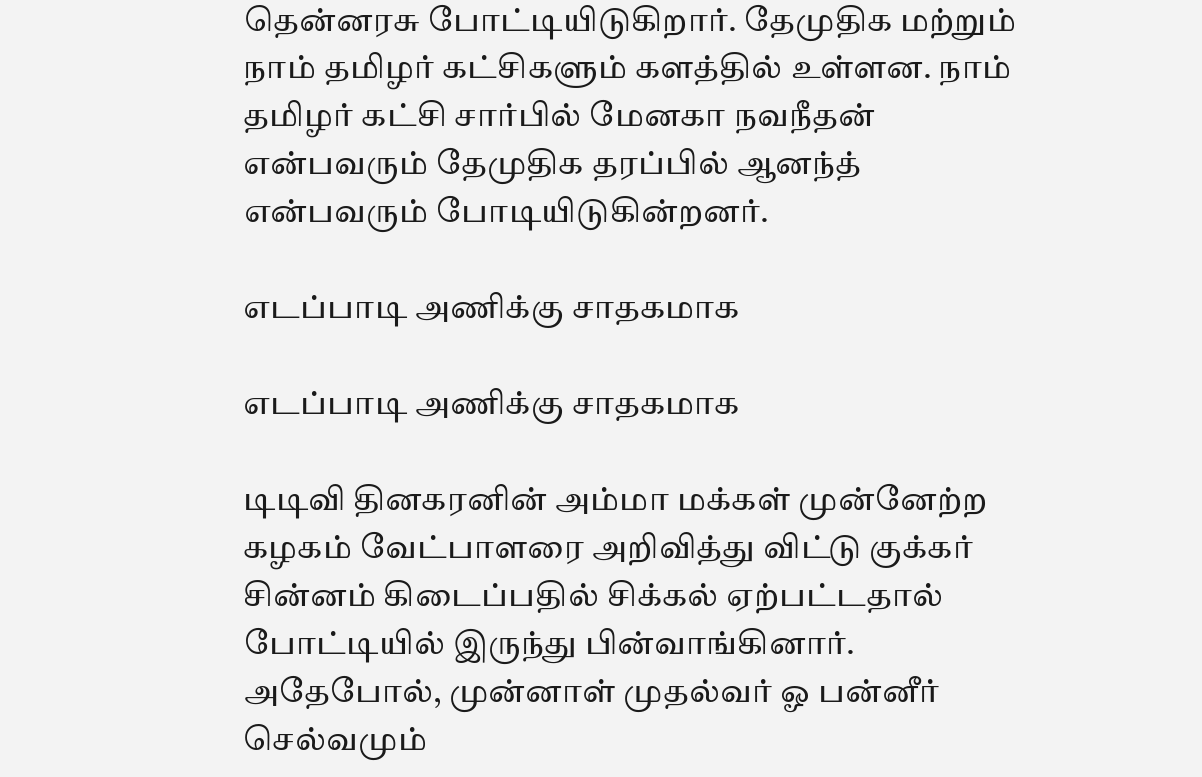தென்னரசு போட்டியிடுகிறார். தேமுதிக மற்றும் நாம் தமிழர் கட்சிகளும் களத்தில் உள்ளன. நாம் தமிழர் கட்சி சார்பில் மேனகா நவநீதன் என்பவரும் தேமுதிக தரப்பில் ஆனந்த் என்பவரும் போடியிடுகின்றனர்.

எடப்பாடி அணிக்கு சாதகமாக

எடப்பாடி அணிக்கு சாதகமாக

டிடிவி தினகரனின் அம்மா மக்கள் முன்னேற்ற கழகம் வேட்பாளரை அறிவித்து விட்டு குக்கர் சின்னம் கிடைப்பதில் சிக்கல் ஏற்பட்டதால் போட்டியில் இருந்து பின்வாங்கினார். அதேபோல், முன்னாள் முதல்வர் ஓ பன்னீர் செல்வமும்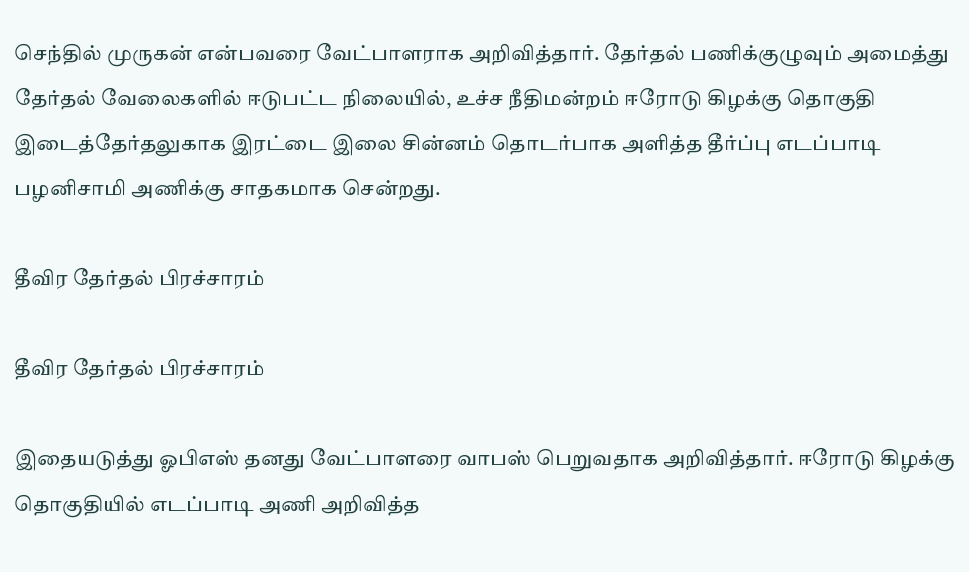செந்தில் முருகன் என்பவரை வேட்பாளராக அறிவித்தார். தேர்தல் பணிக்குழுவும் அமைத்து தேர்தல் வேலைகளில் ஈடுபட்ட நிலையில், உச்ச நீதிமன்றம் ஈரோடு கிழக்கு தொகுதி இடைத்தேர்தலுகாக இரட்டை இலை சின்னம் தொடர்பாக அளித்த தீர்ப்பு எடப்பாடி பழனிசாமி அணிக்கு சாதகமாக சென்றது.

தீவிர தேர்தல் பிரச்சாரம்

தீவிர தேர்தல் பிரச்சாரம்

இதையடுத்து ஓபிஎஸ் தனது வேட்பாளரை வாபஸ் பெறுவதாக அறிவித்தார். ஈரோடு கிழக்கு தொகுதியில் எடப்பாடி அணி அறிவித்த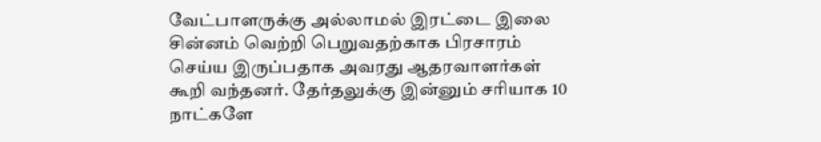வேட்பாளருக்கு அல்லாமல் இரட்டை இலை சின்னம் வெற்றி பெறுவதற்காக பிரசாரம் செய்ய இருப்பதாக அவரது ஆதரவாளர்கள் கூறி வந்தனர். தேர்தலுக்கு இன்னும் சரியாக 10 நாட்களே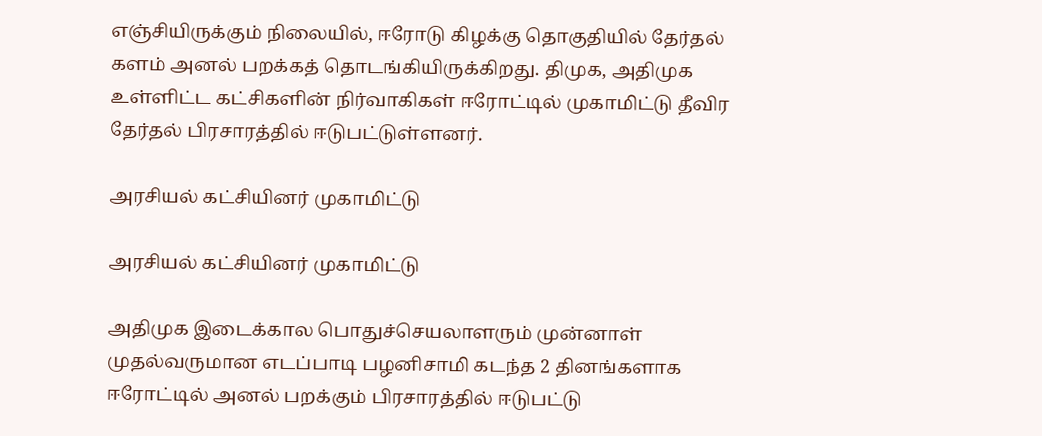எஞ்சியிருக்கும் நிலையில், ஈரோடு கிழக்கு தொகுதியில் தேர்தல் களம் அனல் பறக்கத் தொடங்கியிருக்கிறது. திமுக, அதிமுக உள்ளிட்ட கட்சிகளின் நிர்வாகிகள் ஈரோட்டில் முகாமிட்டு தீவிர தேர்தல் பிரசாரத்தில் ஈடுபட்டுள்ளனர்.

அரசியல் கட்சியினர் முகாமிட்டு

அரசியல் கட்சியினர் முகாமிட்டு

அதிமுக இடைக்கால பொதுச்செயலாளரும் முன்னாள் முதல்வருமான எடப்பாடி பழனிசாமி கடந்த 2 தினங்களாக ஈரோட்டில் அனல் பறக்கும் பிரசாரத்தில் ஈடுபட்டு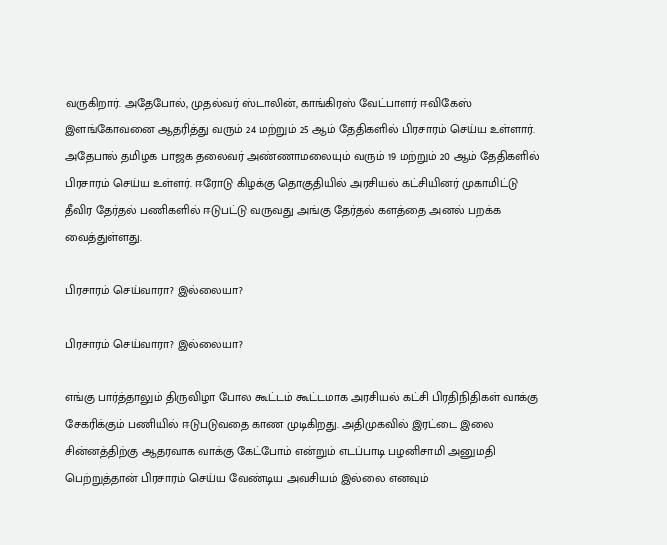வருகிறார். அதேபோல், முதல்வர் ஸ்டாலின், காங்கிரஸ் வேட்பாளர் ஈவிகேஸ் இளங்கோவனை ஆதரித்து வரும் 24 மற்றும் 25 ஆம் தேதிகளில் பிரசாரம் செய்ய உள்ளார். அதேபால் தமிழக பாஜக தலைவர் அண்ணாமலையும் வரும் 19 மற்றும் 20 ஆம் தேதிகளில் பிரசாரம் செய்ய உள்ளர். ஈரோடு கிழக்கு தொகுதியில் அரசியல் கட்சியினர் முகாமிட்டு தீவிர தேர்தல் பணிகளில் ஈடுபட்டு வருவது அங்கு தேர்தல் களத்தை அனல் பறக்க வைத்துள்ளது.

பிரசாரம் செய்வாரா? இல்லையா?

பிரசாரம் செய்வாரா? இல்லையா?

எங்கு பார்த்தாலும் திருவிழா போல கூட்டம் கூட்டமாக அரசியல் கட்சி பிரதிநிதிகள் வாக்கு சேகரிக்கும் பணியில் ஈடுபடுவதை காண முடிகிறது. அதிமுகவில் இரட்டை இலை சின்னத்திற்கு ஆதரவாக வாக்கு கேட்போம் என்றும் எடப்பாடி பழனிசாமி அனுமதி பெற்றுத்தான் பிரசாரம் செய்ய வேண்டிய அவசியம் இல்லை எனவும்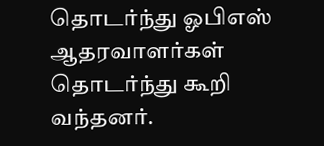தொடர்ந்து ஓபிஎஸ் ஆதரவாளர்கள் தொடர்ந்து கூறி வந்தனர்.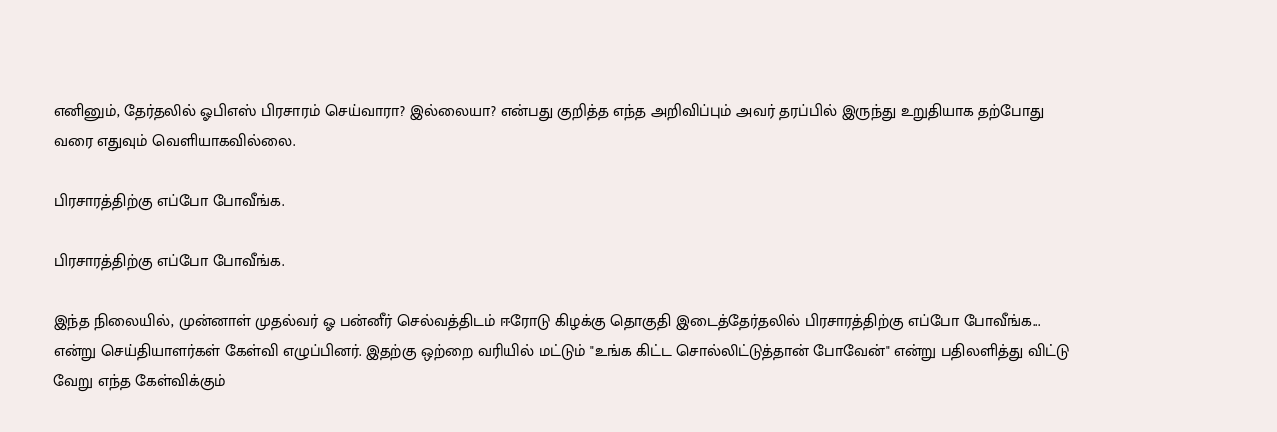எனினும், தேர்தலில் ஓபிஎஸ் பிரசாரம் செய்வாரா? இல்லையா? என்பது குறித்த எந்த அறிவிப்பும் அவர் தரப்பில் இருந்து உறுதியாக தற்போது வரை எதுவும் வெளியாகவில்லை.

பிரசாரத்திற்கு எப்போ போவீங்க.

பிரசாரத்திற்கு எப்போ போவீங்க.

இந்த நிலையில், முன்னாள் முதல்வர் ஓ பன்னீர் செல்வத்திடம் ஈரோடு கிழக்கு தொகுதி இடைத்தேர்தலில் பிரசாரத்திற்கு எப்போ போவீங்க... என்று செய்தியாளர்கள் கேள்வி எழுப்பினர். இதற்கு ஒற்றை வரியில் மட்டும் "உங்க கிட்ட சொல்லிட்டுத்தான் போவேன்" என்று பதிலளித்து விட்டு வேறு எந்த கேள்விக்கும்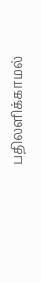பதிலளிக்காமல்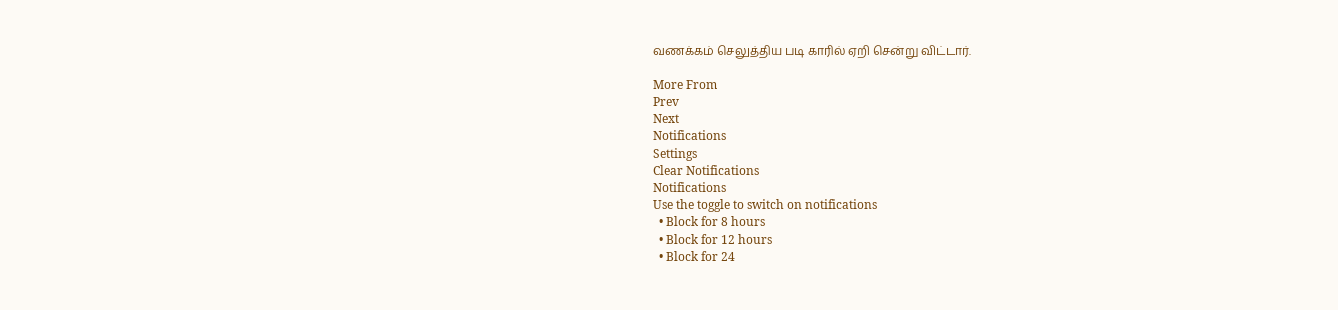வணக்கம் செலுத்திய படி காரில் ஏறி சென்று விட்டார்.

More From
Prev
Next
Notifications
Settings
Clear Notifications
Notifications
Use the toggle to switch on notifications
  • Block for 8 hours
  • Block for 12 hours
  • Block for 24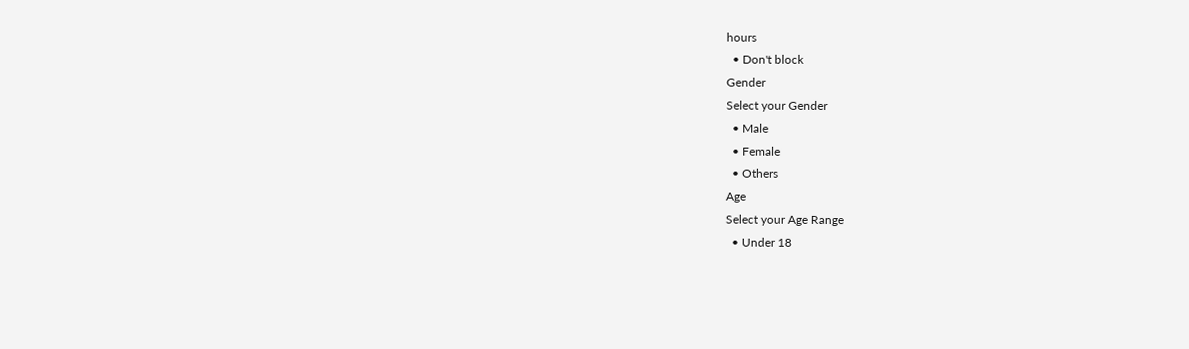hours
  • Don't block
Gender
Select your Gender
  • Male
  • Female
  • Others
Age
Select your Age Range
  • Under 18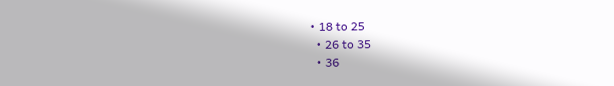• 18 to 25
  • 26 to 35
  • 36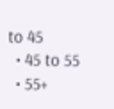to 45
  • 45 to 55
  • 55+